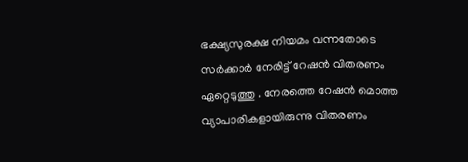ഭക്ഷ്യസുരക്ഷ നിയമം വന്നതോടെ സര്‍ക്കാര്‍ നേരിട്ട് റേഷന്‍ വിതരണം ഏറ്റെടുത്തു . നേരത്തെ റേഷന്‍ മൊത്ത വ്യാപാരികളായിരുന്നു വിതരണം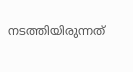നടത്തിയിരുന്നത്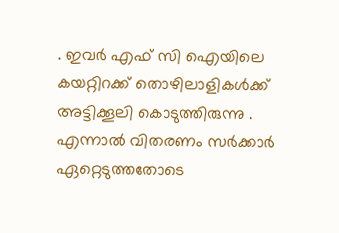. ഇവര്‍ എഫ് സി ഐയിലെ കയറ്റിറക്ക് തൊഴിലാളികള്‍ക്ക് അട്ടിക്കൂലി കൊടുത്തിരുന്നു . എന്നാല്‍ വിതരണം സര്‍ക്കാര്‍ ഏറ്റെടുത്തതോടെ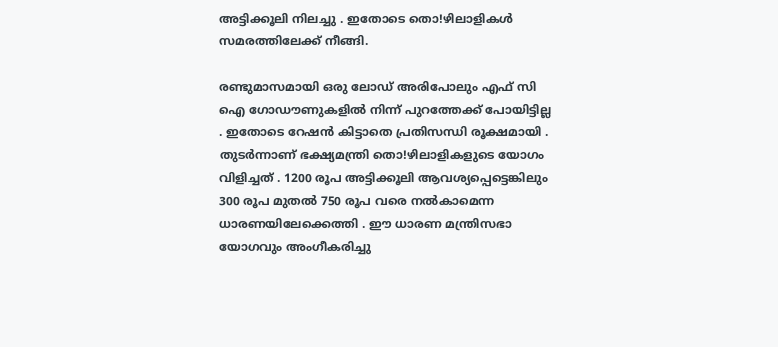അട്ടിക്കൂലി നിലച്ചു . ഇതോടെ തൊ!ഴിലാളികള്‍ സമരത്തിലേക്ക് നീങ്ങി.

രണ്ടുമാസമായി ഒരു ലോഡ് അരിപോലും എഫ് സി ഐ ഗോഡൗണുകളില്‍ നിന്ന് പുറത്തേക്ക് പോയിട്ടില്ല . ഇതോടെ റേഷന്‍ കിട്ടാതെ പ്രതിസന്ധി രൂക്ഷമായി . തുടര്‍ന്നാണ് ഭക്ഷ്യമന്ത്രി തൊ!ഴിലാളികളുടെ യോഗം വിളിച്ചത് . 1200 രൂപ അട്ടിക്കൂലി ആവശ്യപ്പെട്ടെങ്കിലും 300 രൂപ മുതല്‍ 750 രൂപ വരെ നല്‍കാമെന്ന ധാരണയിലേക്കെത്തി . ഈ ധാരണ മന്ത്രിസഭാ യോഗവും അംഗീകരിച്ചു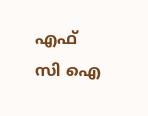എഫ് സി ഐ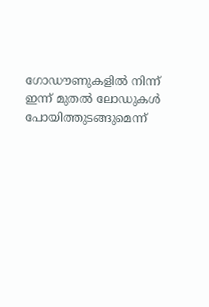ഗോഡൗണുകളില്‍ നിന്ന് ഇന്ന് മുതല്‍ ലോഡുകള്‍ പോയിത്തുടങ്ങുമെന്ന്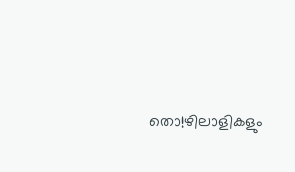തൊ!ഴിലാളികളും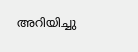അറിയിച്ചു